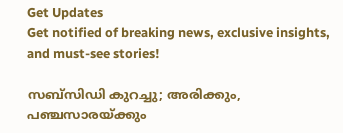Get Updates
Get notified of breaking news, exclusive insights, and must-see stories!

സബ്സിഡി കുറച്ചു; അരിക്കും, പഞ്ചസാരയ്ക്കും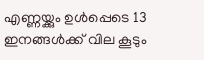എണ്ണയ്ക്കും ഉൾപ്പെടെ 13 ഇനങ്ങൾക്ക് വില കൂടും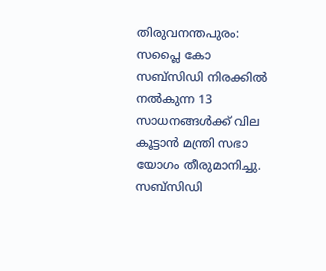തിരുവനന്തപുരം: സപ്ലൈ കോ സബ്സിഡി നിരക്കിൽ നൽകുന്ന 13 സാധനങ്ങൾക്ക് വില കൂട്ടാൻ മന്ത്രി സഭാ യോഗം തീരുമാനിച്ചു. സബ്സിഡി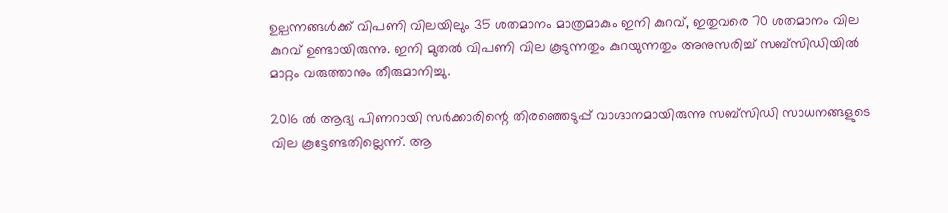ഉല്പന്നങ്ങൾക്ക് വിപണി വിലയിലും 35 ശതമാനം മാത്രമാകും ഇനി കുറവ്, ഇതുവരെ 70 ശതമാനം വില കുറവ് ഉണ്ടായിരുന്നു. ഇനി മുതൽ വിപണി വില കൂടുന്നതും കുറയുന്നതും അനുസരിച്ച് സബ്സിഡിയിൽ മാറ്റം വരുത്താനും തീരുമാനിച്ചു.

2016 ൽ ആദ്യ പിണറായി സർക്കാരിന്റെ തിരഞ്ഞെടുപ്പ് വാഗ്ദാനമായിരുന്നു സബ്സിഡി സാധനങ്ങളുടെ വില കൂട്ടേണ്ടതില്ലെന്ന്. ആ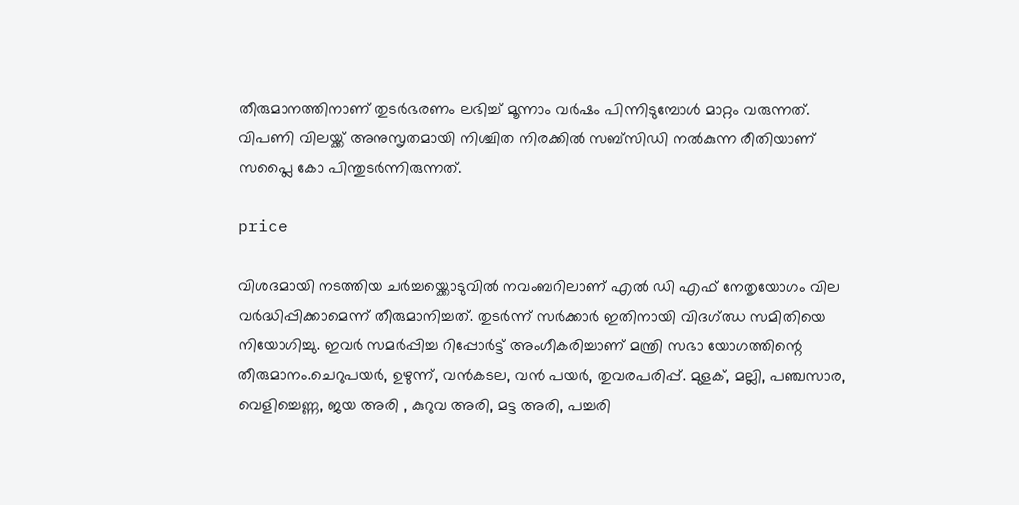തീരുമാനത്തിനാണ് തുടർഭരണം ലഭിച്ച് മൂന്നാം വർഷം പിന്നിടുമ്പോൾ മാറ്റം വരുന്നത്. വിപണി വിലയ്ക്ക് അനുസൃതമായി നിശ്ചിത നിരക്കിൽ സബ്സിഡി നൽകുന്ന രീതിയാണ് സപ്ലൈ കോ പിന്തുടർന്നിരുന്നത്.

price

വിശദമായി നടത്തിയ ചർച്ചയ്ക്കൊടുവിൽ നവംബറിലാണ് എൽ ഡി എഫ് നേതൃയോഗം വില വർദ്ധിപ്പിക്കാമെന്ന് തീരുമാനിച്ചത്. തുടർന്ന് സർക്കാർ ഇതിനായി വിദഗ്ഝ സമിതിയെ നിയോഗിച്ചു. ഇവർ സമർപ്പിച്ച റിപ്പോർട്ട് അംഗീകരിച്ചാണ് മന്ത്രി സഭാ യോഗത്തിന്റെ തീരുമാനം.ചെറുപയര്‍, ഉഴുന്ന്, വൻകടല, വൻ പയർ, തുവരപരിപ്പ്. മുളക്, മല്ലി, പഞ്ചസാര, വെളിച്ചെണ്ണ, ജയ അരി , കുറുവ അരി, മട്ട അരി, പച്ചരി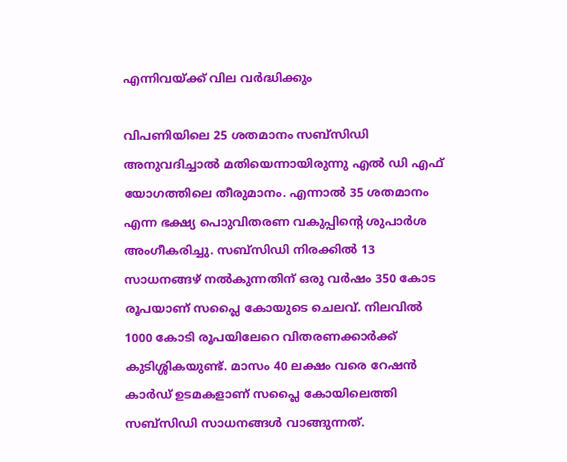എന്നിവയ്ക്ക് വില വർദ്ധിക്കും

വിപണിയിലെ 25 ശതമാനം സബ്സിഡി അനുവദിച്ചാൽ മതിയെന്നായിരുന്നു എൽ ഡി എഫ് യോഗത്തിലെ തീരുമാനം. എന്നാൽ 35 ശതമാനം എന്ന ഭക്ഷ്യ പൊുവിതരണ വകുപ്പിന്റെ ശുപാർശ അംഗീകരിച്ചു. സബ്സിഡി നിരക്കിൽ 13 സാധനങ്ങഴ്‍ നൽകുന്നതിന് ഒരു വർഷം 350 കോട രൂപയാണ് സപ്ലൈ കോയുടെ ചെലവ്. നിലവിൽ 1000 കോടി രൂപയിലേറെ വിതരണക്കാർക്ക് കുടിശ്ശികയുണ്ട്. മാസം 40 ലക്ഷം വരെ റേഷൻ കാർഡ് ഉടമകളാണ് സപ്ലൈ കോയിലെത്തി സബ്സിഡി സാധനങ്ങൾ വാങ്ങുന്നത്.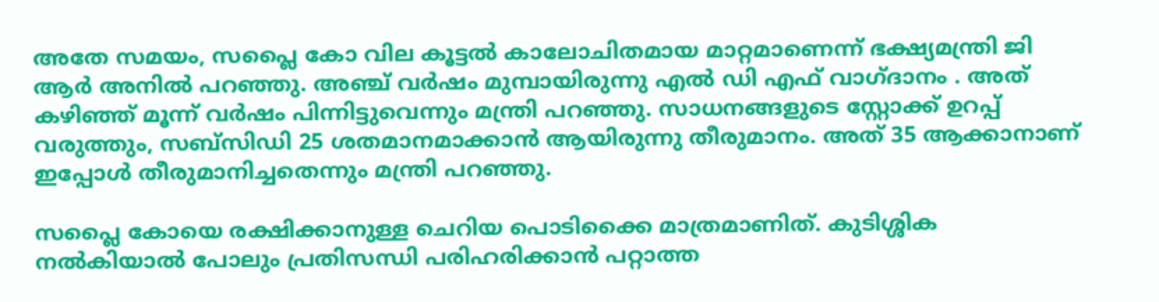അതേ സമയം, സപ്ലൈ കോ വില കൂട്ടൽ കാലോചിതമായ മാറ്റമാണെന്ന് ഭക്ഷ്യമന്ത്രി ജി ആർ അനിൽ പറഞ്ഞു. അഞ്ച് വർഷം മുമ്പായിരുന്നു എൽ ഡി എഫ് വാഗ്ദാനം . അത് കഴിഞ്ഞ് മൂന്ന് വർഷം പിന്നിട്ടുവെന്നും മന്ത്രി പറഞ്ഞു. സാധനങ്ങളുടെ സ്റ്റോക്ക് ഉറപ്പ് വരുത്തും, സബ്സിഡി 25 ശതമാനമാക്കാൻ ആയിരുന്നു തീരുമാനം. അത് 35 ആക്കാനാണ് ഇപ്പോൾ തീരുമാനിച്ചതെന്നും മന്ത്രി പറഞ്ഞു.

സപ്ലൈ കോയെ രക്ഷിക്കാനുള്ള ചെറിയ പൊടിക്കൈ മാത്രമാണിത്. കുടിശ്ശിക നൽകിയാൽ പോലും പ്രതിസന്ധി പരിഹരിക്കാൻ പറ്റാത്ത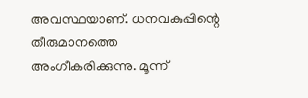അവസ്ഥയാണ്. ധനവകുപ്പിന്റെ തീരുമാനത്തെ അംഗീകരിക്കുന്നു. മൂന്ന്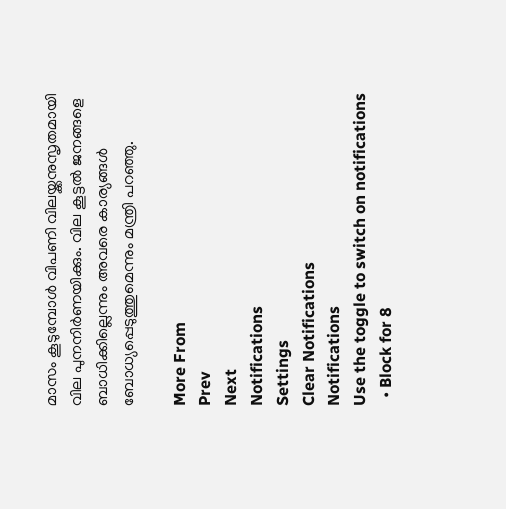മാസം കൂടുമ്പോൾ വിപണി വിലയ്ക്കനുസൃതമായി വില പുനനിർണയിക്കും. വില കൂട്ടൽ ജനങ്ങളെ ബാധിക്കില്ലെന്നും അവരെ കാര്യങ്ങൾ ബോധ്യപ്പെടുത്തുമെന്നും മന്ത്രി പറഞ്ഞു.

More From
Prev
Next
Notifications
Settings
Clear Notifications
Notifications
Use the toggle to switch on notifications
  • Block for 8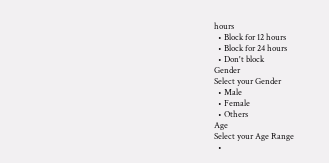hours
  • Block for 12 hours
  • Block for 24 hours
  • Don't block
Gender
Select your Gender
  • Male
  • Female
  • Others
Age
Select your Age Range
  •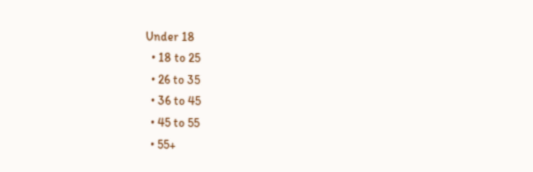Under 18
  • 18 to 25
  • 26 to 35
  • 36 to 45
  • 45 to 55
  • 55+